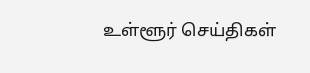உள்ளூர் செய்திகள்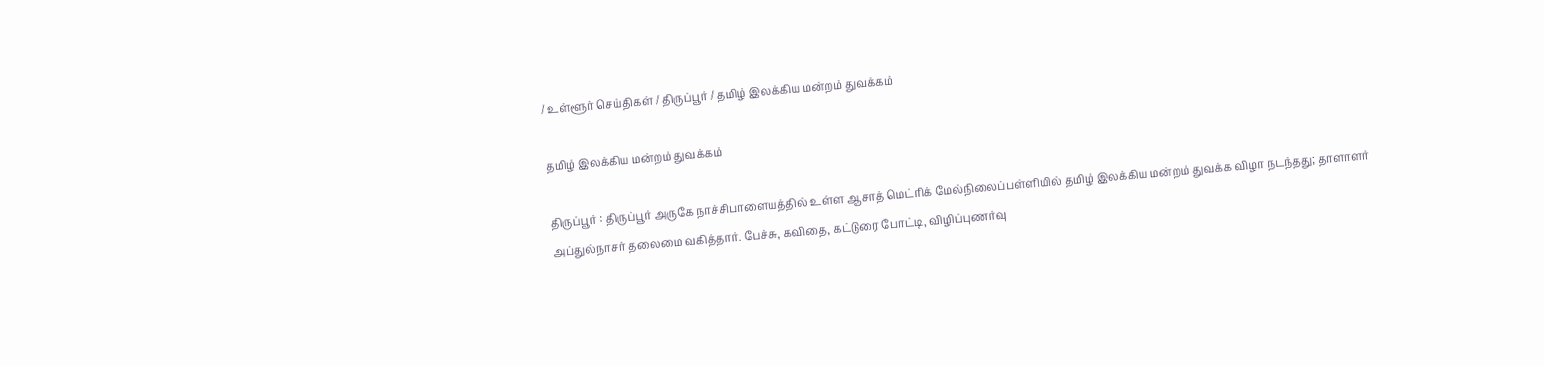/ உள்ளூர் செய்திகள் / திருப்பூர் / தமிழ் இலக்கிய மன்றம் துவக்கம்

தமிழ் இலக்கிய மன்றம் துவக்கம்

திருப்பூர் : திருப்பூர் அருகே நாச்சிபாளையத்தில் உள்ள ஆசாத் மெட்ரிக் மேல்நிலைப்பள்ளியில் தமிழ் இலக்கிய மன்றம் துவக்க விழா நடந்தது; தாளாளர் அப்துல்நாசர் தலைமை வகித்தார். பேச்சு, கவிதை, கட்டுரை போட்டி, விழிப்புணர்வு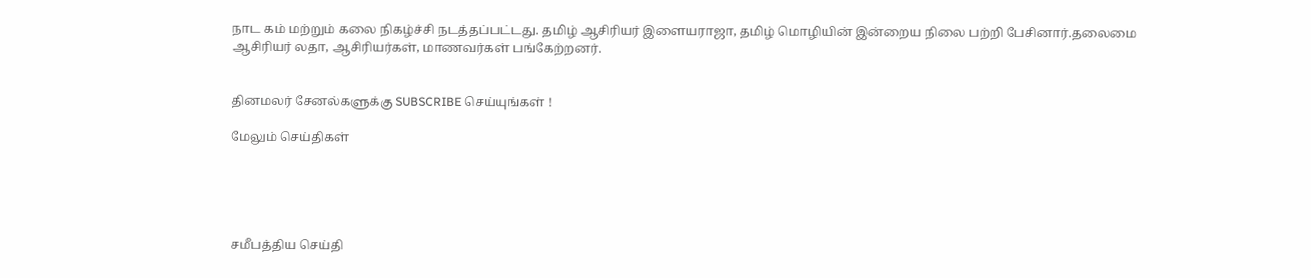நாட கம் மற்றும் கலை நிகழ்ச்சி நடத்தப்பட்டது. தமிழ் ஆசிரியர் இளையராஜா, தமிழ் மொழியின் இன்றைய நிலை பற்றி பேசினார்.தலைமை ஆசிரியர் லதா, ஆசிரியர்கள், மாணவர்கள் பங்கேற்றனர்.


தினமலர் சேனல்களுக்கு SUBSCRIBE செய்யுங்கள் !

மேலும் செய்திகள்





சமீபத்திய செய்தி